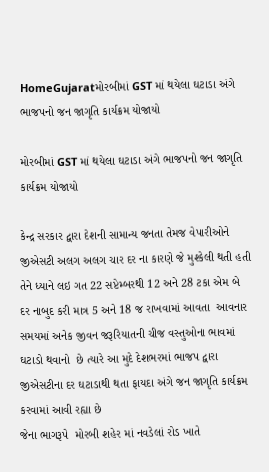HomeGujaratમોરબીમાં GST માં થયેલા ઘટાડા અંગે ભાજપનો જન જાગૃતિ કાર્યક્રમ યોજાયો

મોરબીમાં GST માં થયેલા ઘટાડા અંગે ભાજપનો જન જાગૃતિ કાર્યક્રમ યોજાયો

કેન્દ્ર સરકાર દ્વારા દેશની સામાન્ય જનતા તેમજ વેપારીઓને જીએસટી અલગ અલગ ચાર દર ના કારણે જે મુશ્કેલી થતી હતી તેને ધ્યાને લઇ ગત 22 સપ્ટેમ્બરથી 12 અને 28 ટકા એમ બે દર નાબુદ કરી માત્ર 5 અને 18 જ રાખવામાં આવતા  આવનાર સમયમાં અનેક જીવન જરૂરિયાતની ચીજ વસ્તુઓના ભાવમાં ઘટાડો થવાનો  છે ત્યારે આ મુદે દેશભરમાં ભાજપ દ્વારા જીએસટીના દર ઘટાડાથી થતા ફાયદા અંગે જન જાગૃતિ કાર્યક્રમ કરવામાં આવી રહ્યા છે
જેના ભાગરૂપે  મોરબી શહેર માં નવડેલાં રોડ ખાતે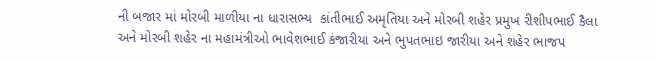ની બજાર માં મોરબી માળીયા ના ધારાસભ્ય  કાંતીભાઈ અમૃતિયા અને મોરબી શહેર પ્રમુખ રીશીપભાઈ કૈલા અને મોરબી શહેર ના મહામંત્રીઓ ભાવેશભાઈ કંજારીયા અને ભુપતભાઇ જારીયા અને શહેર ભાજપ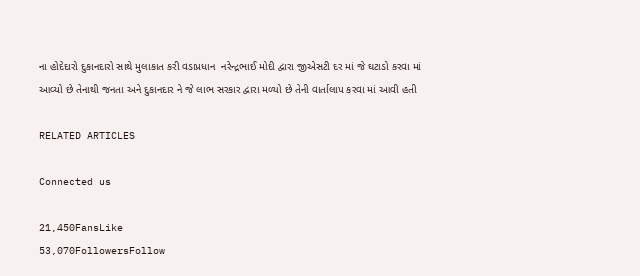ના હોદેદારો દુકાનદારો સાથે મુલાકાત કરી વડાપ્રધાન  નરેન્દ્રભાઈ મોદી દ્વારા જીએસટી દર માં જે ઘટાડો કરવા માં આવ્યો છે તેનાથી જનતા અને દુકાનદાર ને જે લાભ સરકાર દ્વારા મળ્યો છે તેની વાર્તાલાપ કરવા માં આવી હતી

RELATED ARTICLES

Connected us

21,450FansLike
53,070FollowersFollow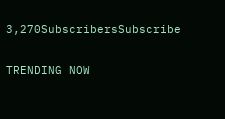3,270SubscribersSubscribe

TRENDING NOW